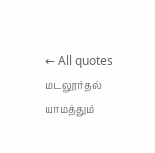← All quotes
மடலூர்தல் யாமத்தும்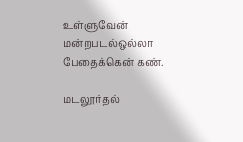உள்ளுவேன் மன்றபடல்ஒல்லா பேதைக்கென் கண்.

மடலூர்தல்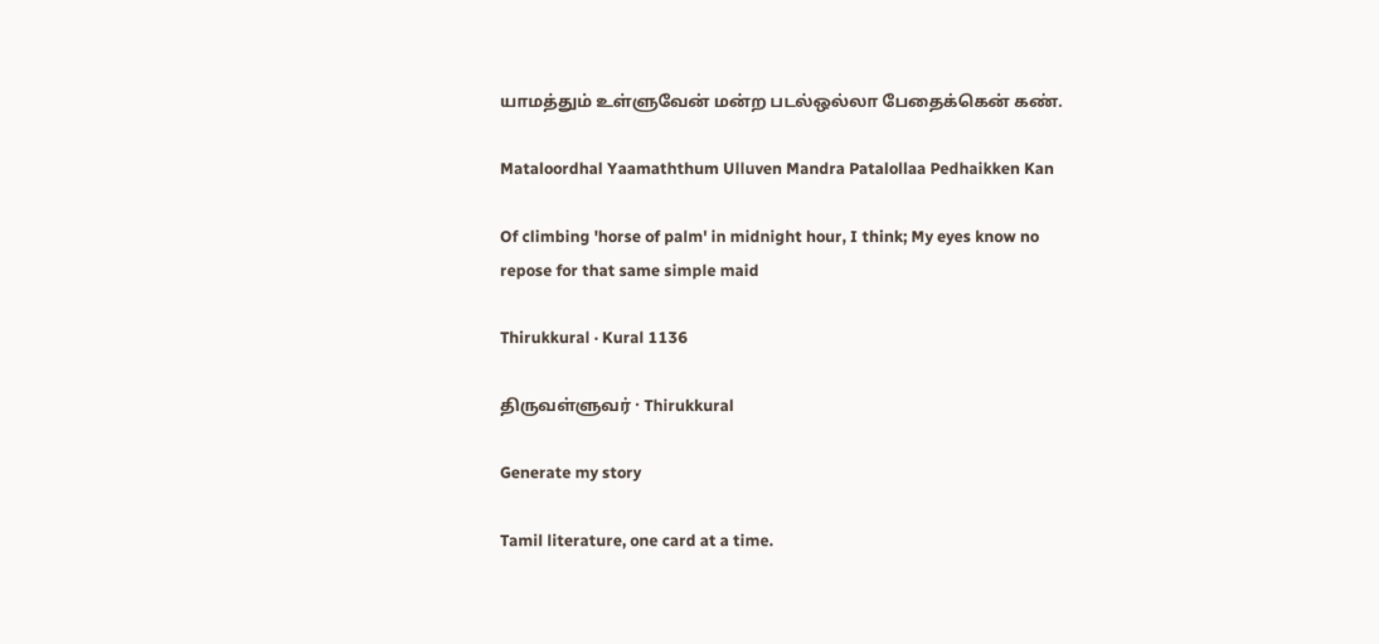யாமத்தும் உள்ளுவேன் மன்ற படல்ஒல்லா பேதைக்கென் கண்.

Mataloordhal Yaamaththum Ulluven Mandra Patalollaa Pedhaikken Kan

Of climbing 'horse of palm' in midnight hour, I think; My eyes know no repose for that same simple maid

Thirukkural · Kural 1136

திருவள்ளுவர் · Thirukkural

Generate my story

Tamil literature, one card at a time.